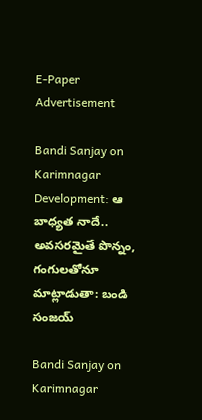E-Paper
Advertisement

Bandi Sanjay on Karimnagar Development: ఆ బాధ్యత నాదే.. అవసరమైతే పొన్నం, గంగులతోనూ మాట్లాడుతా: బండి సంజయ్

Bandi Sanjay on Karimnagar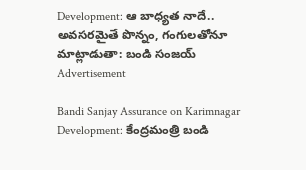Development: ఆ బాధ్యత నాదే.. అవసరమైతే పొన్నం, గంగులతోనూ మాట్లాడుతా: బండి సంజయ్
Advertisement

Bandi Sanjay Assurance on Karimnagar Development: కేంద్రమంత్రి బండి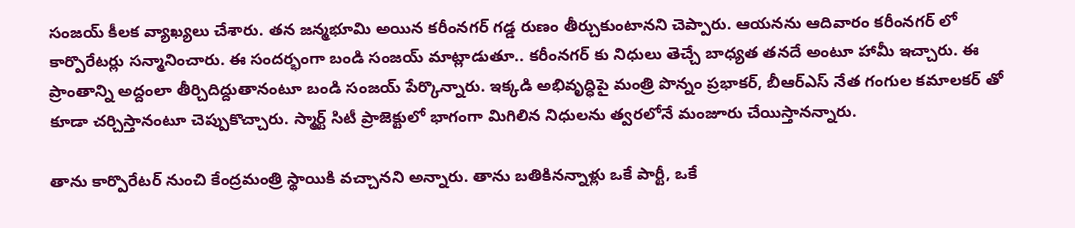సంజయ్ కీలక వ్యాఖ్యలు చేశారు. తన జన్మభూమి అయిన కరీంనగర్ గడ్డ రుణం తీర్చుకుంటానని చెప్పారు. ఆయనను ఆదివారం కరీంనగర్ లో కార్పొరేటర్లు సన్మానించారు. ఈ సందర్భంగా బండి సంజయ్ మాట్లాడుతూ.. కరీంనగర్ కు నిధులు తెచ్చే బాధ్యత తనదే అంటూ హామీ ఇచ్చారు. ఈ ప్రాంతాన్ని అద్దంలా తీర్చిదిద్దుతానంటూ బండి సంజయ్ పేర్కొన్నారు. ఇక్కడి అభివృద్ధిపై మంత్రి పొన్నం ప్రభాకర్, బీఆర్ఎస్ నేత గంగుల కమాలకర్ తో కూడా చర్చిస్తానంటూ చెప్పుకొచ్చారు. స్మార్ట్ సిటీ ప్రాజెక్టులో భాగంగా మిగిలిన నిధులను త్వరలోనే మంజూరు చేయిస్తానన్నారు.

తాను కార్పొరేటర్ నుంచి కేంద్రమంత్రి స్థాయికి వచ్చానని అన్నారు. తాను బతికినన్నాళ్లు ఒకే పార్టీ, ఒకే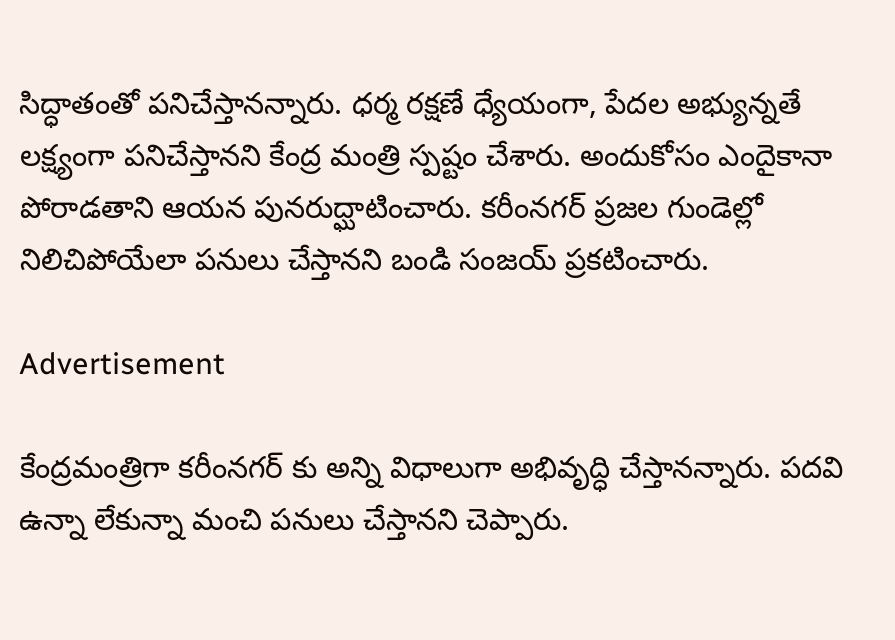సిద్ధాతంతో పనిచేస్తానన్నారు. ధర్మ రక్షణే ధ్యేయంగా, పేదల అభ్యున్నతే లక్ష్యంగా పనిచేస్తానని కేంద్ర మంత్రి స్పష్టం చేశారు. అందుకోసం ఎందైకానా పోరాడతాని ఆయన పునరుద్ఘాటించారు. కరీంనగర్ ప్రజల గుండెల్లో నిలిచిపోయేలా పనులు చేస్తానని బండి సంజయ్ ప్రకటించారు.

Advertisement

కేంద్రమంత్రిగా కరీంనగర్ కు అన్ని విధాలుగా అభివృద్ధి చేస్తానన్నారు. పదవి ఉన్నా లేకున్నా మంచి పనులు చేస్తానని చెప్పారు.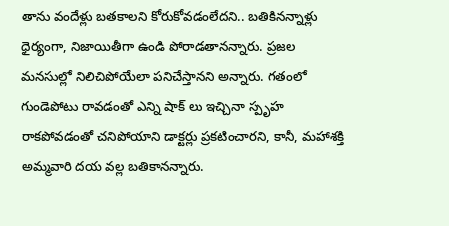తాను వందేళ్లు బతకాలని కోరుకోవడంలేదని.. బతికినన్నాళ్లు ధైర్యంగా, నిజాయితీగా ఉండి పోరాడతానన్నారు. ప్రజల మనసుల్లో నిలిచిపోయేలా పనిచేస్తానని అన్నారు. గతంలో గుండెపోటు రావడంతో ఎన్ని షాక్ లు ఇచ్చినా స్పృహ రాకపోవడంతో చనిపోయాని డాక్టర్లు ప్రకటించారని, కానీ, మహాశక్తి అమ్మవారి దయ వల్ల బతికానన్నారు.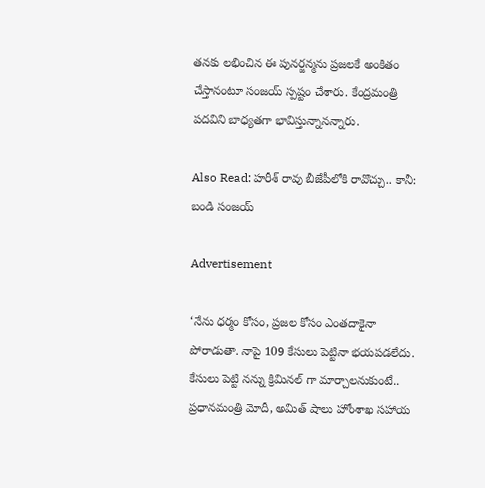తనకు లభించిన ఈ పునర్జన్మను ప్రజలకే అంకితం చేస్తానంటూ సంజయ్ స్పష్టం చేశారు. కేంద్రమంత్రి పదవిని బాధ్యతగా భావిస్తున్నానన్నారు.

Also Read: హరీశ్ రావు బీజేపీలోకి రావొచ్చు.. కానీ: బండి సంజయ్

Advertisement

‘నేను ధర్మం కోసం, ప్రజల కోసం ఎంతదాకైనా పోరాడుతా. నాపై 109 కేసులు పెట్టినా భయపడలేదు. కేసులు పెట్టి నన్ను క్రిమినల్ గా మార్చాలనుకుంటే.. ప్రధానమంత్రి మోదీ, అమిత్ షాలు హోంశాఖ సహాయ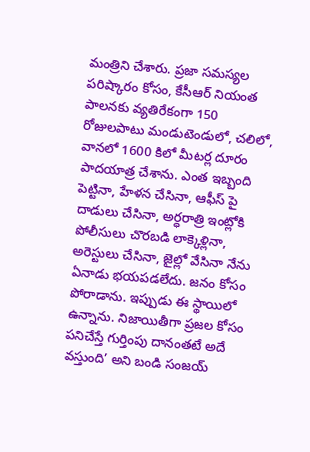మంత్రిని చేశారు. ప్రజా సమస్యల పరిష్కారం కోసం, కేసీఆర్ నియంత పాలనకు వ్యతిరేకంగా 150 రోజులపాటు మండుటెండులో, చలిలో, వానలో 1600 కిలో మీటర్ల దూరం పాదయాత్ర చేశాను. ఎంత ఇబ్బంది పెట్టినా, హేళన చేసినా, ఆఫీస్ పై దాడులు చేసినా, అర్ధరాత్రి ఇంట్లోకి పోలీసులు చొరబడి లాక్కెళ్లినా, అరెస్టులు చేసినా, జైల్లో వేసినా నేను ఏనాడు భయపడలేదు. జనం కోసం పోరాడాను. ఇప్పుడు ఈ స్థాయిలో ఉన్నాను. నిజాయితీగా ప్రజల కోసం పనిచేస్తే గుర్తింపు దానంతటే అదే వస్తుంది’ అని బండి సంజయ్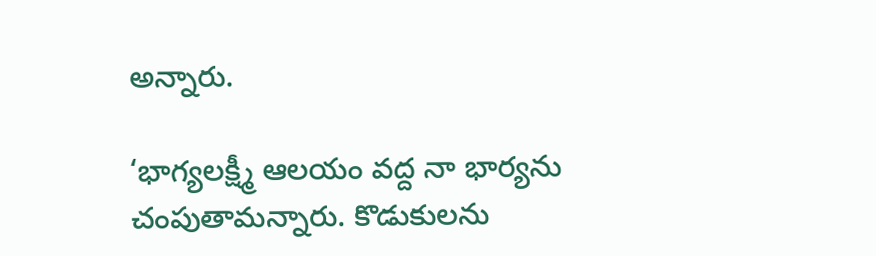అన్నారు.

‘భాగ్యలక్ష్మీ ఆలయం వద్ద నా భార్యను చంపుతామన్నారు. కొడుకులను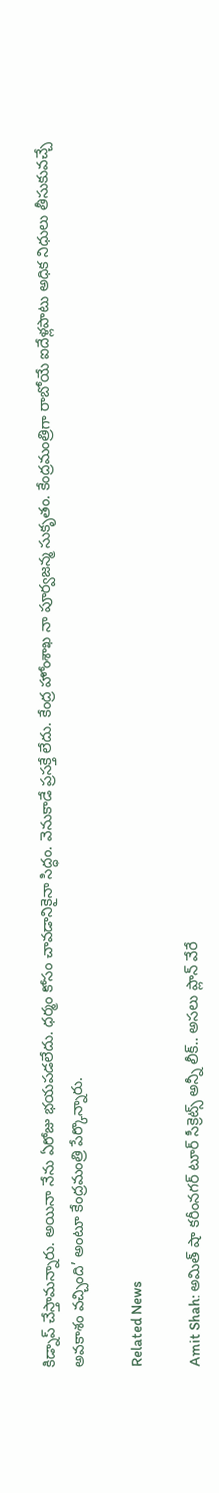కిడ్నాప్ చేస్తామన్నారు. అయినా నేను ఏరోజు భయపడలేదు. ధర్మం కోసం చావడానికైనా సిద్ధం. వెనుకాడే ప్రసక్తే లేదు. కేంద్ర హోంశాఖ నా పూర్వజన్మ సుకృతం. కేంద్రమంత్రిగా రాబోయే ఐదేళ్లపాటు అధిక నిధులు తీసుకువచ్చే అవకాశం వచ్చింది’ అంటూ కేంద్రమంత్రి పేర్కొన్నారు.

Related News

Amit Shah: అమిత్ షా కరీంనగర్ టూర్ సీక్రెట్స్ అన్నీ లీక్.. అసలు ప్లాన్ వేరే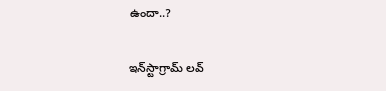ఉందా..?

ఇన్‌స్టాగ్రామ్ లవ్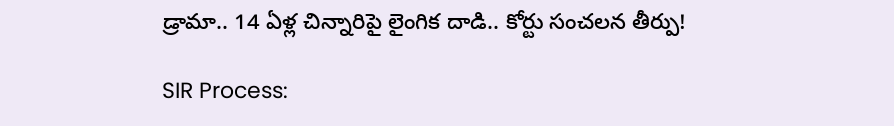డ్రామా.. 14 ఏళ్ల చిన్నారిపై లైంగిక దాడి.. కోర్టు సంచలన తీర్పు!

SIR Process: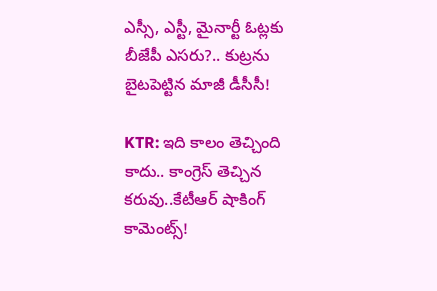ఎస్సీ, ఎస్టీ, మైనార్టీ ఓట్లకు బీజేపీ ఎసరు?.. కుట్రను బైటపెట్టిన మాజీ డీసీసీ!

KTR: ఇది కాలం తెచ్చింది కాదు.. కాంగ్రెస్ తెచ్చిన కరువు..కేటీఆర్ షాకింగ్ కామెంట్స్!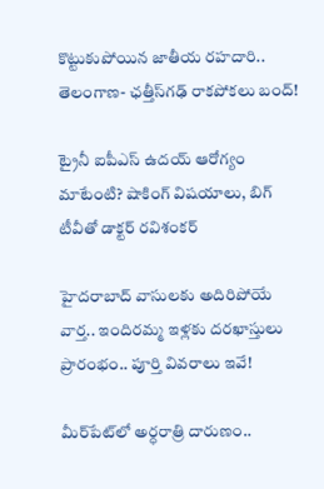కొట్టుకుపోయిన జాతీయ రహదారి.. తెలంగాణ- ఛత్తీస్‌గఢ్ రాకపోకలు బంద్!

ట్రైనీ ఐపీఎస్ ఉదయ్ ఆరోగ్యం మాటేంటి? షాకింగ్ విషయాలు, బిగ్ టీవీతో డాక్టర్ రవిశంకర్

హైదరాబాద్‌ వాసులకు అదిరిపోయే వార్త.. ఇందిరమ్మ ఇళ్లకు దరఖాస్తులు ప్రారంభం.. పూర్తి వివరాలు ఇవే!

మీర్‌పేట్‌లో అర్ధరాత్రి దారుణం..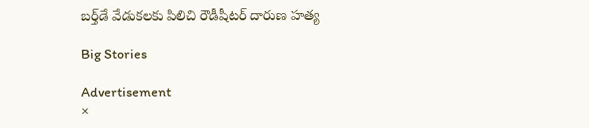బర్త్‌డే వేడుకలకు పిలిచి రౌడీషీటర్ దారుణ హత్య

Big Stories

Advertisement
×